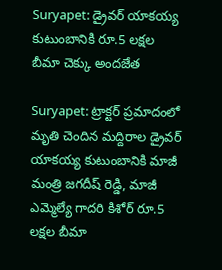Suryapet: డ్రైవర్ యాకయ్య కుటుంబానికి రూ.5 లక్షల బీమా చెక్కు అందజేత

Suryapet: ట్రాక్టర్ ప్రమాదంలో మృతి చెందిన మద్దిరాల డ్రైవర్ యాకయ్య కుటుంబానికి మాజీ మంత్రి జగదీష్ రెడ్డి, మాజీ ఎమ్మెల్యే గాదరి కిశోర్ రూ.5 లక్షల బీమా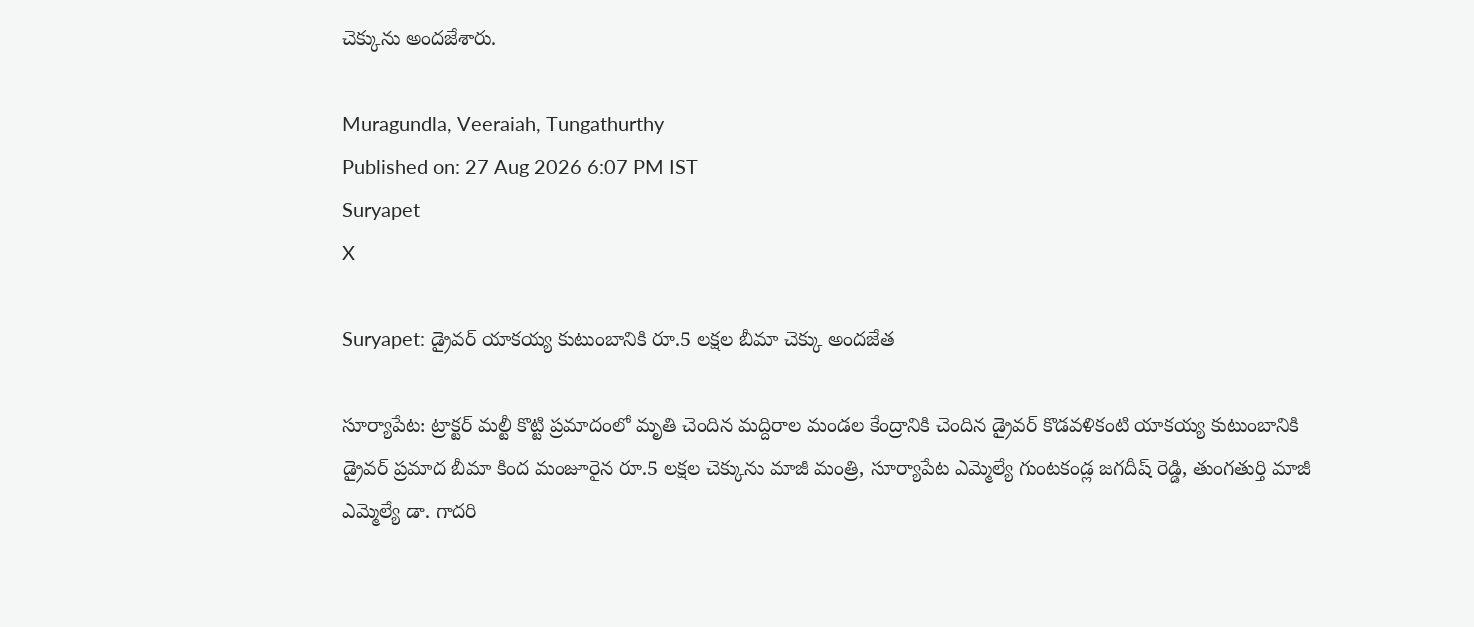చెక్కును అందజేశారు.

Muragundla, Veeraiah, Tungathurthy
Published on: 27 Aug 2026 6:07 PM IST
Suryapet
X

Suryapet: డ్రైవర్ యాకయ్య కుటుంబానికి రూ.5 లక్షల బీమా చెక్కు అందజేత

సూర్యాపేట: ట్రాక్టర్ మల్టీ కొట్టి ప్రమాదంలో మృతి చెందిన మద్దిరాల మండల కేంద్రానికి చెందిన డ్రైవర్ కొడవళికంటి యాకయ్య కుటుంబానికి డ్రైవర్ ప్రమాద బీమా కింద మంజూరైన రూ.5 లక్షల చెక్కును మాజీ మంత్రి, సూర్యాపేట ఎమ్మెల్యే గుంటకండ్ల జగదీష్ రెడ్డి, తుంగతుర్తి మాజీ ఎమ్మెల్యే డా. గాదరి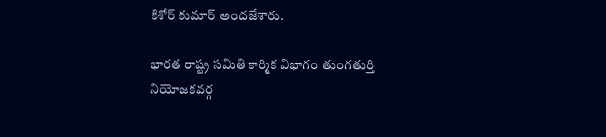కిశోర్ కుమార్ అందజేశారు.

భారత రాష్ట్ర సమితి కార్మిక విభాగం తుంగతుర్తి నియోజకవర్గ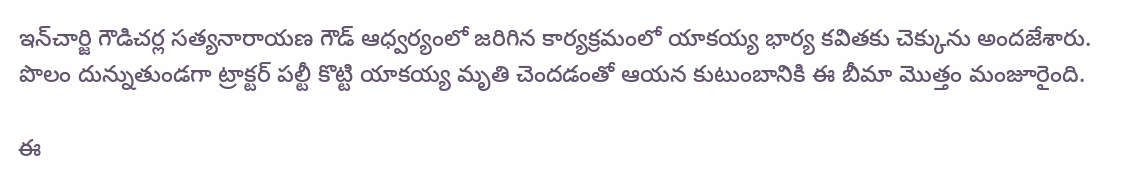ఇన్‌చార్జి గౌడిచర్ల సత్యనారాయణ గౌడ్ ఆధ్వర్యంలో జరిగిన కార్యక్రమంలో యాకయ్య భార్య కవితకు చెక్కును అందజేశారు. పొలం దున్నుతుండగా ట్రాక్టర్ పల్టీ కొట్టి యాకయ్య మృతి చెందడంతో ఆయన కుటుంబానికి ఈ బీమా మొత్తం మంజూరైంది.

ఈ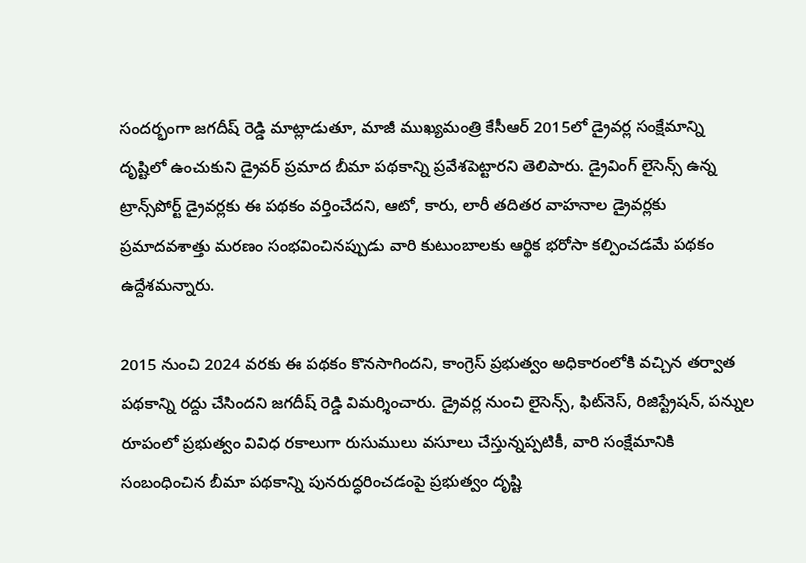సందర్భంగా జగదీష్ రెడ్డి మాట్లాడుతూ, మాజీ ముఖ్యమంత్రి కేసీఆర్ 2015లో డ్రైవర్ల సంక్షేమాన్ని దృష్టిలో ఉంచుకుని డ్రైవర్ ప్రమాద బీమా పథకాన్ని ప్రవేశపెట్టారని తెలిపారు. డ్రైవింగ్ లైసెన్స్ ఉన్న ట్రాన్స్‌పోర్ట్ డ్రైవర్లకు ఈ పథకం వర్తించేదని, ఆటో, కారు, లారీ తదితర వాహనాల డ్రైవర్లకు ప్రమాదవశాత్తు మరణం సంభవించినప్పుడు వారి కుటుంబాలకు ఆర్థిక భరోసా కల్పించడమే పథకం ఉద్దేశమన్నారు.

2015 నుంచి 2024 వరకు ఈ పథకం కొనసాగిందని, కాంగ్రెస్ ప్రభుత్వం అధికారంలోకి వచ్చిన తర్వాత పథకాన్ని రద్దు చేసిందని జగదీష్ రెడ్డి విమర్శించారు. డ్రైవర్ల నుంచి లైసెన్స్, ఫిట్‌నెస్, రిజిస్ట్రేషన్, పన్నుల రూపంలో ప్రభుత్వం వివిధ రకాలుగా రుసుములు వసూలు చేస్తున్నప్పటికీ, వారి సంక్షేమానికి సంబంధించిన బీమా పథకాన్ని పునరుద్ధరించడంపై ప్రభుత్వం దృష్టి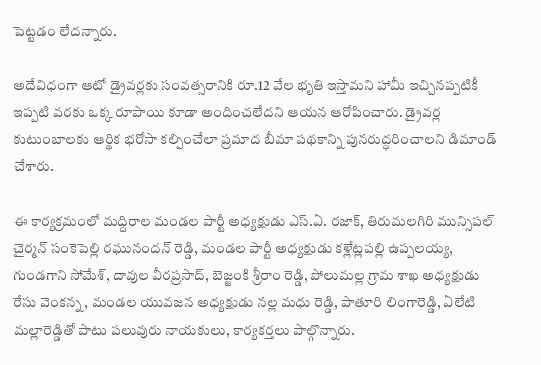పెట్టడం లేదన్నారు.

అదేవిధంగా ఆటో డ్రైవర్లకు సంవత్సరానికి రూ.12 వేల భృతి ఇస్తామని హామీ ఇచ్చినప్పటికీ ఇప్పటి వరకు ఒక్క రూపాయి కూడా అందించలేదని ఆయన ఆరోపించారు. డ్రైవర్ల కుటుంబాలకు ఆర్థిక భరోసా కల్పించేలా ప్రమాద బీమా పథకాన్ని పునరుద్ధరించాలని డిమాండ్ చేశారు.

ఈ కార్యక్రమంలో మద్దిరాల మండల పార్టీ అధ్యక్షుడు ఎస్‌.ఏ. రజాక్, తిరుమలగిరి మున్సిపల్ చైర్మన్ సంకెపెల్లి రఘునందన్ రెడ్డి, మండల పార్టీ అధ్యక్షుడు కళ్లేట్లపల్లి ఉప్పలయ్య, గుండగాని సోమేశ్, దావుల వీరప్రసాద్, బెజ్జంకి శ్రీరాం రెడ్డి, పోలుమల్ల గ్రామ శాఖ అధ్యక్షుడు రేసు వెంకన్న, మండల యువజన అధ్యక్షుడు నల్ల మధు రెడ్డి, పాతూరి లింగారెడ్డి, ఏలేటి మల్లారెడ్డితో పాటు పలువురు నాయకులు, కార్యకర్తలు పాల్గొన్నారు.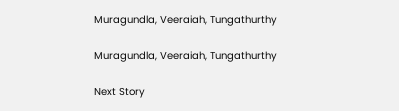Muragundla, Veeraiah, Tungathurthy

Muragundla, Veeraiah, Tungathurthy

Next Story